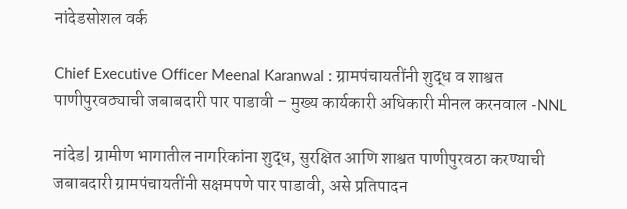नांदेडसोशल वर्क

Chief Executive Officer Meenal Karanwal : ग्रामपंचायतींनी शुद्ध व शाश्वत पाणीपुरवठ्याची जबाबदारी पार पाडावी – मुख्य कार्यकारी अधिकारी मीनल करनवाल -NNL

नांदेड| ग्रामीण भागातील नागरिकांना शुद्ध, सुरक्षित आणि शाश्वत पाणीपुरवठा करण्याची जबाबदारी ग्रामपंचायतींनी सक्षमपणे पार पाडावी, असे प्रतिपादन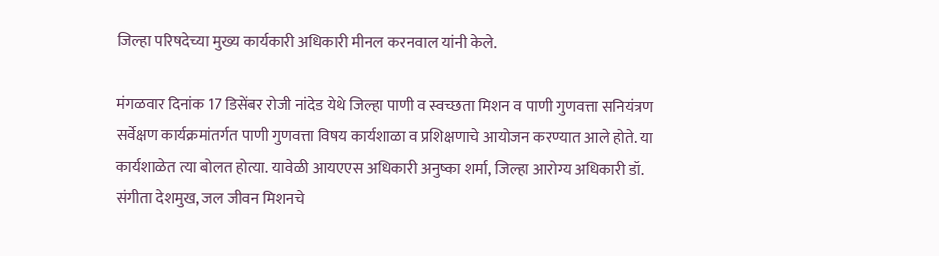जिल्हा परिषदेच्या मुख्य कार्यकारी अधिकारी मीनल करनवाल यांनी केले.

मंगळवार दिनांक 17 डिसेंबर रोजी नांदेड येथे जिल्हा पाणी व स्वच्छता मिशन व पाणी गुणवत्ता सनियंत्रण सर्वेक्षण कार्यक्रमांतर्गत पाणी गुणवत्ता विषय कार्यशाळा व प्रशिक्षणाचे आयोजन करण्यात आले होते. या कार्यशाळेत त्या बोलत होत्या. यावेळी आयएएस अधिकारी अनुष्का शर्मा, जिल्हा आरोग्य अधिकारी डॉ. संगीता देशमुख, जल जीवन मिशनचे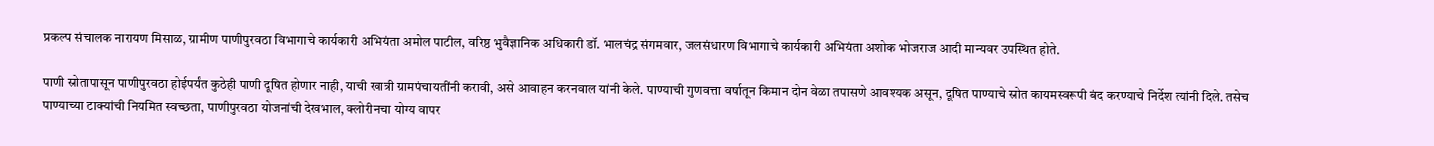प्रकल्प संचालक नारायण मिसाळ, ग्रामीण पाणीपुरवठा विभागाचे कार्यकारी अभियंता अमोल पाटील, वरिष्ठ भुवैज्ञानिक अधिकारी डॉ. भालचंद्र संगमवार, जलसंधारण विभागाचे कार्यकारी अभियंता अशोक भोजराज आदी मान्यवर उपस्थित होते.

पाणी स्रोतापासून पाणीपुरवठा होईपर्यंत कुठेही पाणी दूषित होणार नाही, याची खात्री ग्रामपंचायतींनी करावी, असे आवाहन करनवाल यांनी केले. पाण्याची गुणवत्ता वर्षातून किमान दोन वेळा तपासणे आवश्यक असून, दूषित पाण्याचे स्रोत कायमस्वरूपी बंद करण्याचे निर्देश त्यांनी दिले. तसेच पाण्याच्या टाक्यांची नियमित स्वच्छता, पाणीपुरवठा योजनांची देखभाल, क्लोरीनचा योग्य वापर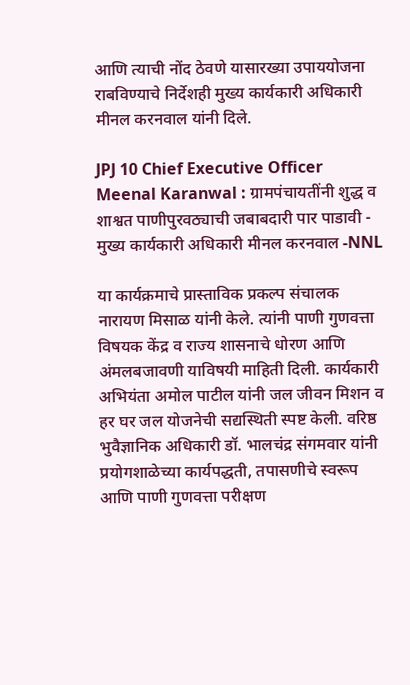आणि त्याची नोंद ठेवणे यासारख्या उपाययोजना राबविण्याचे निर्देशही मुख्‍य कार्यकारी अधिकारी मीनल करनवाल यांनी दिले.

JPJ 10 Chief Executive Officer Meenal Karanwal : ग्रामपंचायतींनी शुद्ध व शाश्वत पाणीपुरवठ्याची जबाबदारी पार पाडावी - मुख्य कार्यकारी अधिकारी मीनल करनवाल -NNL

या कार्यक्रमाचे प्रास्ताविक प्रकल्प संचालक नारायण मिसाळ यांनी केले. त्यांनी पाणी गुणवत्ता विषयक केंद्र व राज्य शासनाचे धोरण आणि अंमलबजावणी याविषयी माहिती दिली. कार्यकारी अभियंता अमोल पाटील यांनी जल जीवन मिशन व हर घर जल योजनेची सद्यस्थिती स्पष्ट केली. वरिष्ठ भुवैज्ञानिक अधिकारी डॉ. भालचंद्र संगमवार यांनी प्रयोगशाळेच्या कार्यपद्धती, तपासणीचे स्वरूप आणि पाणी गुणवत्ता परीक्षण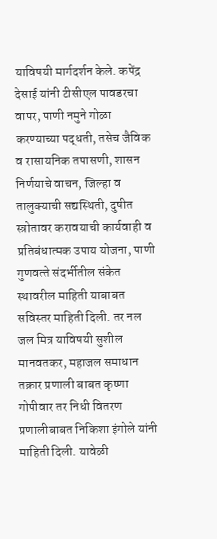याविषयी मार्गदर्शन केले. कपेंद्र देसाई यांनी टीसीएल पावडरचा वापर, पाणी नमुने गोळा करण्याच्या पद्धती, तसेच जैविक व रासायनिक तपासणी, शासन निर्णयाचे वाचन, जिल्‍हा व तालुक्‍याची सद्यस्थिती, दुषीत स्‍त्रोतावर करावयाची कार्यवाही व प्रतिबंधात्‍मक उपाय योजना, पाणी गुणवत्‍ते संदर्भीतील संकेत स्‍थावरील माहिती याबाबत सविस्‍तर माहिती दिली. तर नल जल मित्र याविषयी सुशील मानवतकर, महाजल समाधान तक्रार प्रणाली बाबत कृष्‍णा गोपीवार तर निधी वितरण प्रणालीबाबत निकिशा इंगोले यांनी माहिती दिली. यावेळी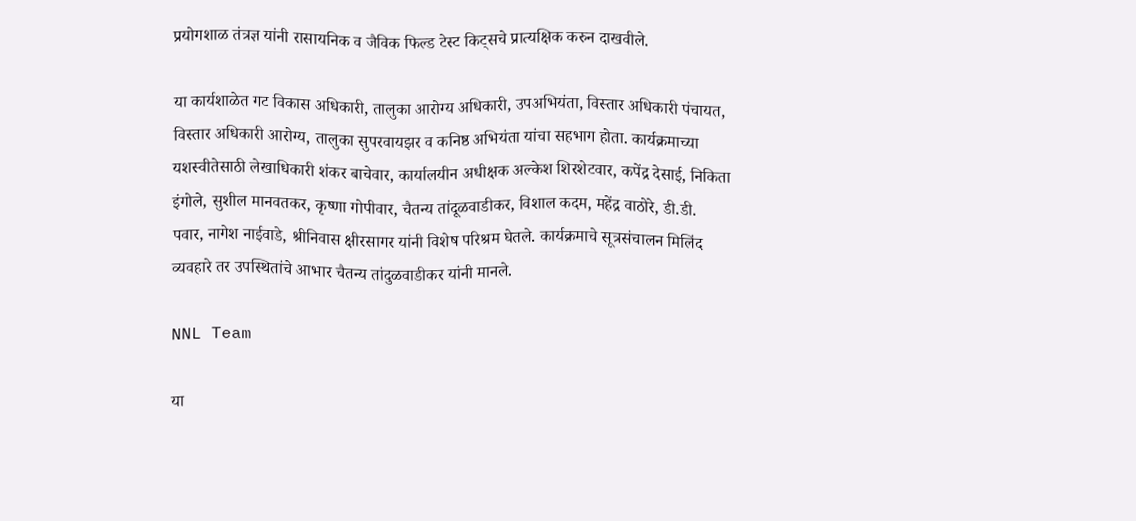प्रयोगशाळ तंत्रज्ञ यांनी रासायनिक व जैविक फिल्‍ड टेस्‍ट किट्सचे प्रात्‍यक्षिक करुन दाखवीले.

या कार्यशाळेत गट विकास अधिकारी, तालुका आरोग्य अधिकारी, उपअभियंता, विस्तार अधिकारी पंचायत, विस्‍तार अधिकारी आरोग्‍य, तालुका सुपरवायझर व कनिष्ठ अभियंता यांचा सहभाग होता. कार्यक्रमाच्या यशस्वीतेसाठी लेखाधिकारी शंकर बाचेवार, कार्यालयीन अधीक्षक अल्केश शिरशेटवार, कपेंद्र देसाई, निकिता इंगोले, सुशील मानवतकर, कृष्णा गोपीवार, चैतन्य तांदूळवाडीकर, विशाल कदम, महेंद्र वाठोरे, डी.डी. पवार, नागेश नाईवाडे, श्रीनिवास क्षीरसागर यांनी विशेष परिश्रम घेतले. कार्यक्रमाचे सूत्रसंचालन मिलिंद व्यवहारे तर उपस्थितांचे आभार चैतन्‍य तांदुळवाडीकर यांनी मानले.

NNL Team

या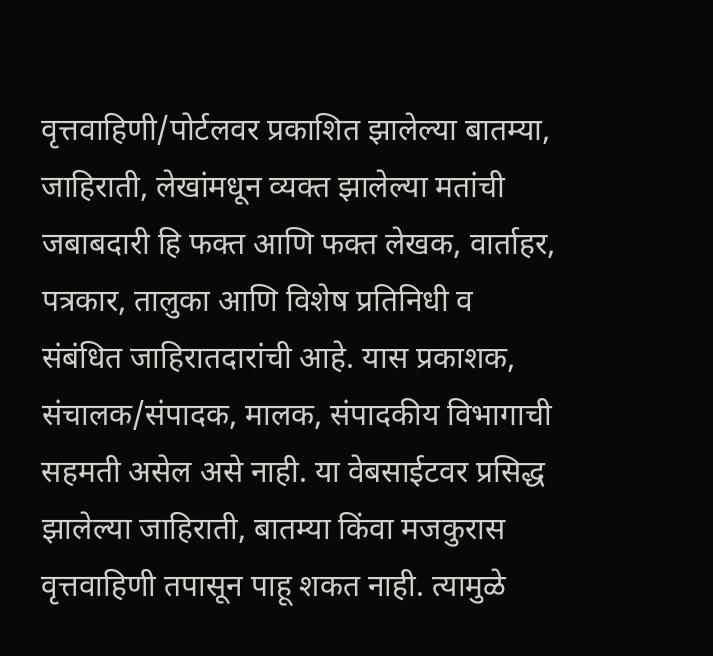वृत्तवाहिणी/पोर्टलवर प्रकाशित झालेल्या बातम्या, जाहिराती, लेखांमधून व्यक्त झालेल्या मतांची जबाबदारी हि फक्त आणि फक्त लेखक, वार्ताहर, पत्रकार, तालुका आणि विशेष प्रतिनिधी व संबंधित जाहिरातदारांची आहे. यास प्रकाशक, संचालक/संपादक, मालक, संपादकीय विभागाची सहमती असेल असे नाही. या वेबसाईटवर प्रसिद्ध झालेल्या जाहिराती, बातम्या किंवा मजकुरास वृत्तवाहिणी तपासून पाहू शकत नाही. त्यामुळे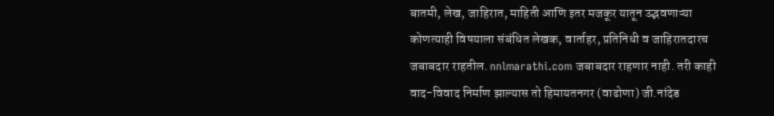बातमी, लेख, जाहिरात, माहिती आणि इतर मजकूर यातून उद्भवणाऱ्या कोणत्याही विषयाला संबंधित लेखक, वार्ताहर, प्रतिनिधी व जाहिरातदारच जबाबदार राहतील. nnlmarathi.com जबाबदार राहणार नाही. तरी काही वाद-विवाद निर्माण झाल्यास तो हिमायतनगर (वाढोणा) जी.नांदेड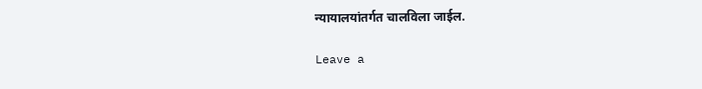न्यायालयांतर्गत चालविला जाईल.

Leave a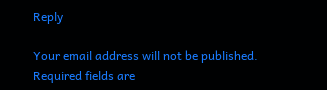Reply

Your email address will not be published. Required fields are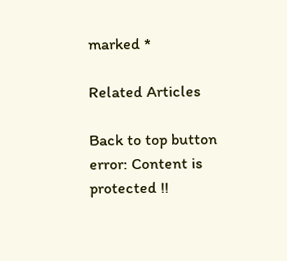marked *

Related Articles

Back to top button
error: Content is protected !!